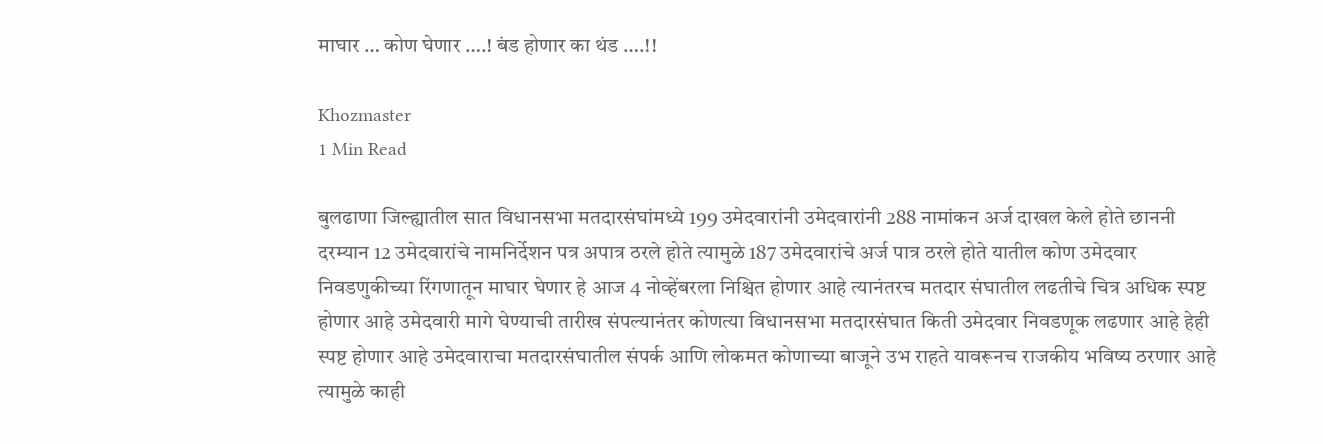माघार … कोण घेणार ….! बंड होणार का थंड ….!!

Khozmaster
1 Min Read

बुलढाणा जिल्ह्यातील सात विधानसभा मतदारसंघांमध्ये 199 उमेदवारांनी उमेदवारांनी 288 नामांकन अर्ज दाखल केले होते छाननी दरम्यान 12 उमेदवारांचे नामनिर्देशन पत्र अपात्र ठरले होते त्यामुळे 187 उमेदवारांचे अर्ज पात्र ठरले होते यातील कोण उमेदवार निवडणुकीच्या रिंगणातून माघार घेणार हे आज 4 नोव्हेंबरला निश्चित होणार आहे त्यानंतरच मतदार संघातील लढतीचे चित्र अधिक स्पष्ट होणार आहे उमेदवारी मागे घेण्याची तारीख संपल्यानंतर कोणत्या विधानसभा मतदारसंघात किती उमेदवार निवडणूक लढणार आहे हेही स्पष्ट होणार आहे उमेदवाराचा मतदारसंघातील संपर्क आणि लोकमत कोणाच्या बाजूने उभ राहते यावरूनच राजकीय भविष्य ठरणार आहे त्यामुळे काही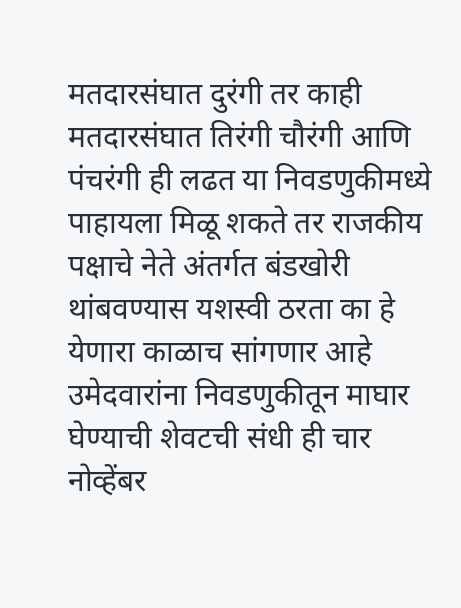मतदारसंघात दुरंगी तर काही मतदारसंघात तिरंगी चौरंगी आणि पंचरंगी ही लढत या निवडणुकीमध्ये पाहायला मिळू शकते तर राजकीय पक्षाचे नेते अंतर्गत बंडखोरी थांबवण्यास यशस्वी ठरता का हे येणारा काळाच सांगणार आहे उमेदवारांना निवडणुकीतून माघार घेण्याची शेवटची संधी ही चार नोव्हेंबर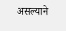असल्याने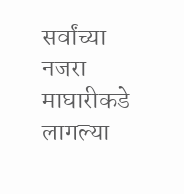सर्वांच्या नजरा माघारीकडे लागल्या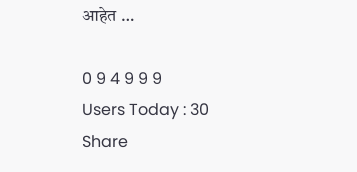आहेत …

0 9 4 9 9 9
Users Today : 30
Share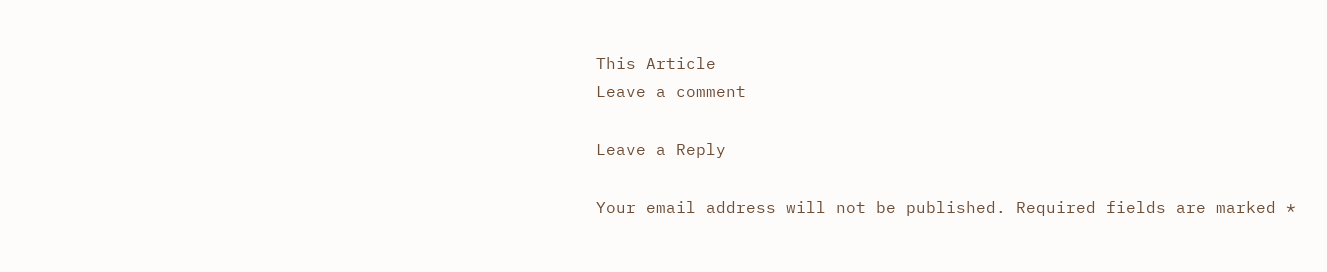This Article
Leave a comment

Leave a Reply

Your email address will not be published. Required fields are marked *